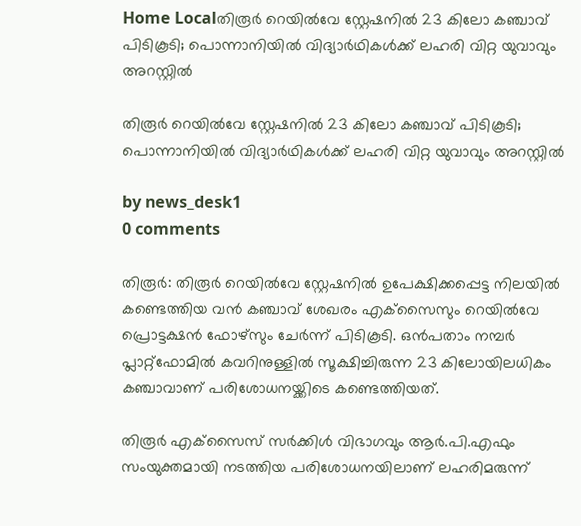Home Localതിരൂർ റെയിൽവേ സ്റ്റേഷനിൽ 23 കിലോ കഞ്ചാവ് പിടികൂടി; പൊന്നാനിയിൽ വിദ്യാർഥികൾക്ക് ലഹരി വിറ്റ യുവാവും അറസ്റ്റിൽ

തിരൂർ റെയിൽവേ സ്റ്റേഷനിൽ 23 കിലോ കഞ്ചാവ് പിടികൂടി; പൊന്നാനിയിൽ വിദ്യാർഥികൾക്ക് ലഹരി വിറ്റ യുവാവും അറസ്റ്റിൽ

by news_desk1
0 comments

തിരൂർ: തിരൂർ റെയിൽവേ സ്റ്റേഷനിൽ ഉപേക്ഷിക്കപ്പെട്ട നിലയിൽ കണ്ടെത്തിയ വൻ കഞ്ചാവ് ശേഖരം എക്‌സൈസും റെയിൽവേ പ്രൊട്ടക്ഷൻ ഫോഴ്സും ചേർന്ന് പിടികൂടി. ഒൻപതാം നമ്പർ പ്ലാറ്റ്‌ഫോമിൽ കവറിനുള്ളിൽ സൂക്ഷിച്ചിരുന്ന 23 കിലോയിലധികം കഞ്ചാവാണ് പരിശോധനയ്ക്കിടെ കണ്ടെത്തിയത്.

തിരൂർ എക്‌സൈസ് സർക്കിൾ വിഭാഗവും ആർ.പി.എഫും സംയുക്തമായി നടത്തിയ പരിശോധനയിലാണ് ലഹരിമരുന്ന്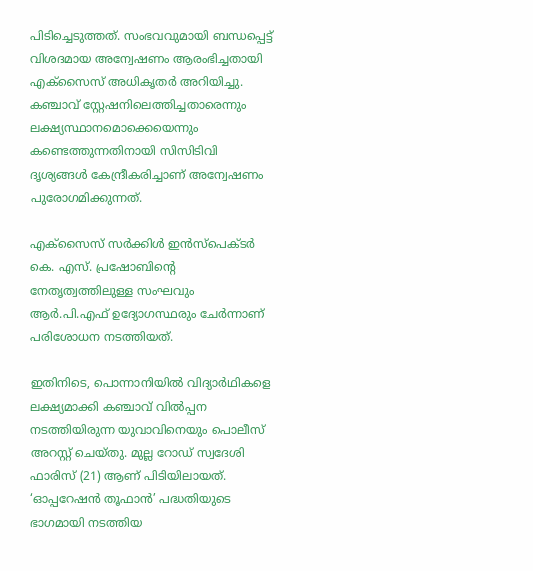പിടിച്ചെടുത്തത്. സംഭവവുമായി ബന്ധപ്പെട്ട് വിശദമായ അന്വേഷണം ആരംഭിച്ചതായി എക്‌സൈസ് അധികൃതർ അറിയിച്ചു. കഞ്ചാവ് സ്റ്റേഷനിലെത്തിച്ചതാരെന്നും ലക്ഷ്യസ്ഥാനമൊക്കെയെന്നും കണ്ടെത്തുന്നതിനായി സിസിടിവി ദൃശ്യങ്ങൾ കേന്ദ്രീകരിച്ചാണ് അന്വേഷണം പുരോഗമിക്കുന്നത്.

എക്‌സൈസ് സർക്കിൾ ഇൻസ്‌പെക്ടർ കെ. എസ്. പ്രഷോബിന്റെ നേതൃത്വത്തിലുള്ള സംഘവും ആർ.പി.എഫ് ഉദ്യോഗസ്ഥരും ചേർന്നാണ് പരിശോധന നടത്തിയത്.

ഇതിനിടെ, പൊന്നാനിയിൽ വിദ്യാർഥികളെ ലക്ഷ്യമാക്കി കഞ്ചാവ് വിൽപ്പന നടത്തിയിരുന്ന യുവാവിനെയും പൊലീസ് അറസ്റ്റ് ചെയ്തു. മുല്ല റോഡ് സ്വദേശി ഫാരിസ് (21) ആണ് പിടിയിലായത്. ‘ഓപ്പറേഷൻ തൂഫാൻ’ പദ്ധതിയുടെ ഭാഗമായി നടത്തിയ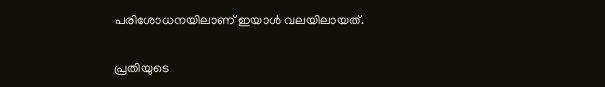പരിശോധനയിലാണ് ഇയാൾ വലയിലായത്.

പ്രതിയുടെ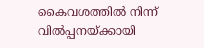കൈവശത്തിൽ നിന്ന് വിൽപ്പനയ്ക്കായി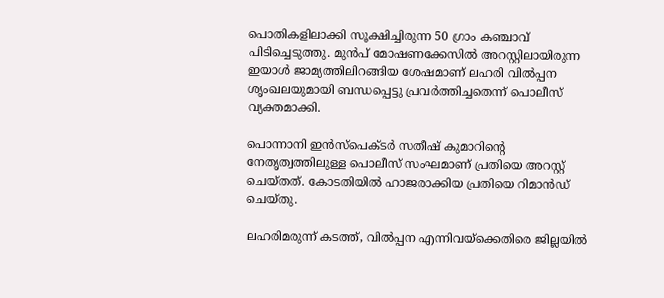പൊതികളിലാക്കി സൂക്ഷിച്ചിരുന്ന 50 ഗ്രാം കഞ്ചാവ് പിടിച്ചെടുത്തു. മുൻപ് മോഷണക്കേസിൽ അറസ്റ്റിലായിരുന്ന ഇയാൾ ജാമ്യത്തിലിറങ്ങിയ ശേഷമാണ് ലഹരി വിൽപ്പന ശൃംഖലയുമായി ബന്ധപ്പെട്ടു പ്രവർത്തിച്ചതെന്ന് പൊലീസ് വ്യക്തമാക്കി.

പൊന്നാനി ഇൻസ്‌പെക്ടർ സതീഷ് കുമാറിന്റെ നേതൃത്വത്തിലുള്ള പൊലീസ് സംഘമാണ് പ്രതിയെ അറസ്റ്റ് ചെയ്തത്. കോടതിയിൽ ഹാജരാക്കിയ പ്രതിയെ റിമാൻഡ് ചെയ്തു.

ലഹരിമരുന്ന് കടത്ത്, വിൽപ്പന എന്നിവയ്‌ക്കെതിരെ ജില്ലയിൽ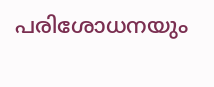പരിശോധനയും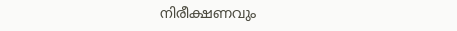നിരീക്ഷണവും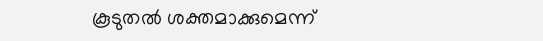കൂടുതൽ ശക്തമാക്കുമെന്ന്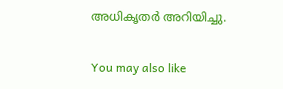അധികൃതർ അറിയിച്ചു.

You may also like